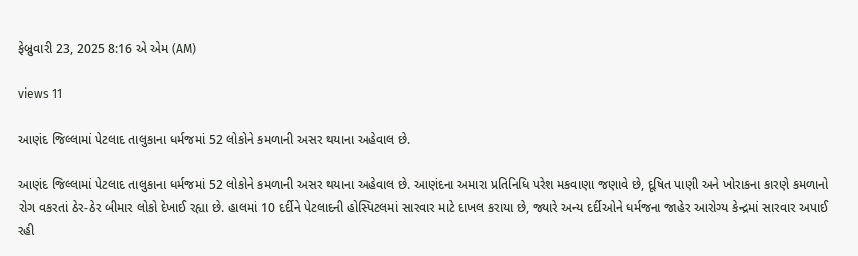ફેબ્રુવારી 23, 2025 8:16 એ એમ (AM)

views 11

આણંદ જિલ્લામાં પેટલાદ તાલુકાના ધર્મજમાં 52 લોકોને કમળાની અસર થયાના અહેવાલ છે.

આણંદ જિલ્લામાં પેટલાદ તાલુકાના ધર્મજમાં 52 લોકોને કમળાની અસર થયાના અહેવાલ છે. આણંદના અમારા પ્રતિનિધિ પરેશ મકવાણા જણાવે છે, દૂષિત પાણી અને ખોરાકના કારણે કમળાનો રોગ વકરતાં ઠેર-ઠેર બીમાર લોકો દેખાઈ રહ્યા છે. હાલમાં 10 દર્દીને પેટલાદની હોસ્પિટલમાં સારવાર માટે દાખલ કરાયા છે, જ્યારે અન્ય દર્દીઓને ધર્મજના જાહેર આરોગ્ય કેન્દ્રમાં સારવાર અપાઈ રહી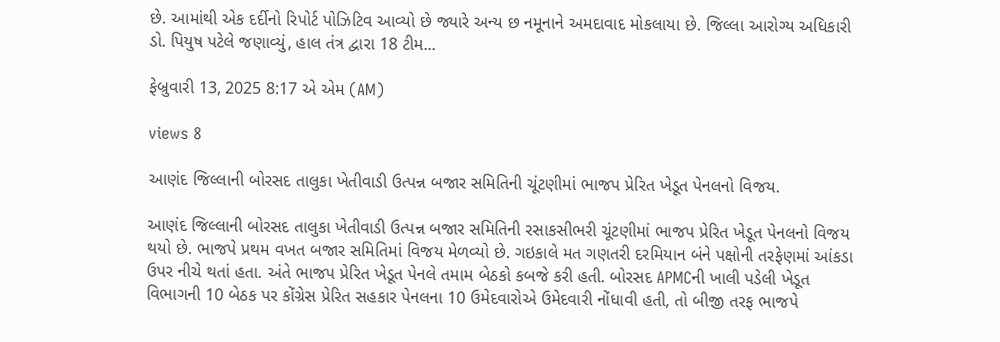છે. આમાંથી એક દર્દીનો રિપોર્ટ પોઝિટિવ આવ્યો છે જ્યારે અન્ય છ નમૂનાને અમદાવાદ મોકલાયા છે. જિલ્લા આરોગ્ય અધિકારી ડો. પિયુષ પટેલે જણાવ્યું, હાલ તંત્ર દ્વારા 18 ટીમ...

ફેબ્રુવારી 13, 2025 8:17 એ એમ (AM)

views 8

આણંદ જિલ્લાની બોરસદ તાલુકા ખેતીવાડી ઉત્પન્ન બજાર સમિતિની ચૂંટણીમાં ભાજપ પ્રેરિત ખેડૂત પેનલનો વિજય.

આણંદ જિલ્લાની બોરસદ તાલુકા ખેતીવાડી ઉત્પન્ન બજાર સમિતિની રસાકસીભરી ચૂંટણીમાં ભાજપ પ્રેરિત ખેડૂત પેનલનો વિજય થયો છે. ભાજપે પ્રથમ વખત બજાર સમિતિમાં વિજય મેળવ્યો છે. ગઇકાલે મત ગણતરી દરમિયાન બંને પક્ષોની તરફેણમાં આંકડા ઉપર નીચે થતાં હતા. અંતે ભાજપ પ્રેરિત ખેડૂત પેનલે તમામ બેઠકો કબજે કરી હતી. બોરસદ APMCની ખાલી પડેલી ખેડૂત વિભાગની 10 બેઠક પર કોંગ્રેસ પ્રેરિત સહકાર પેનલના 10 ઉમેદવારોએ ઉમેદવારી નોંધાવી હતી, તો બીજી તરફ ભાજપે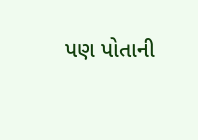પણ પોતાની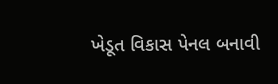ખેડૂત વિકાસ પેનલ બનાવી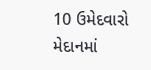10 ઉમેદવારો મેદાનમાં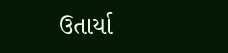ઉતાર્યા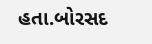હતા.બોરસદ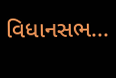વિધાનસભ...